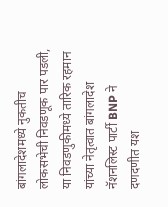बांगलादेशमध्ये नुकतीच लोकसभेची निवडणूक पार पडली, या निवडणुकीमध्ये तारिक रहमान यांच्या नेतृत्वात बांगलादेश नॅशनलिस्ट पार्टी BNP ने दणदणीत यश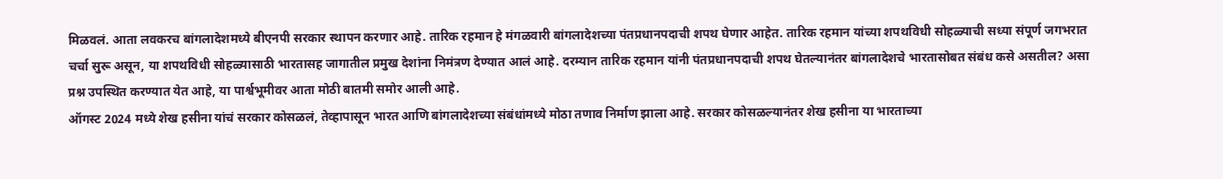मिळवलं. आता लवकरच बांगलादेशमध्ये बीएनपी सरकार स्थापन करणार आहे. तारिक रहमान हे मंगळवारी बांगलादेशच्या पंतप्रधानपदाची शपथ घेणार आहेत. तारिक रहमान यांच्या शपथविधी सोहळ्याची सध्या संपूर्ण जगभरात चर्चा सुरू असून, या शपथविधी सोहळ्यासाठी भारतासह जागातील प्रमुख देशांना निमंत्रण देण्यात आलं आहे. दरम्यान तारिक रहमान यांनी पंतप्रधानपदाची शपथ घेतल्यानंतर बांगलादेशचे भारतासोबत संबंध कसे असतील? असा प्रश्न उपस्थित करण्यात येत आहे, या पार्श्वभूमीवर आता मोठी बातमी समोर आली आहे.
ऑगस्ट 2024 मध्ये शेख हसीना यांचं सरकार कोसळलं, तेव्हापासून भारत आणि बांगलादेशच्या संबंधांमध्ये मोठा तणाव निर्माण झाला आहे. सरकार कोसळल्यानंतर शेख हसीना या भारताच्या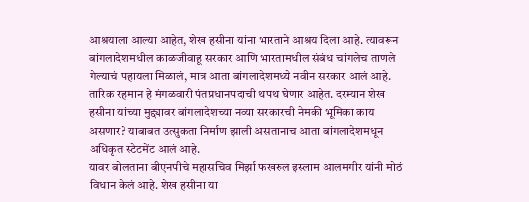आश्रयाला आल्या आहेत, शेख हसीना यांना भारताने आश्रय दिला आहे. त्यावरून बांगलादेशमधील काळजीवाहू सरकार आणि भारतामधील संबंध चांगलेच ताणले गेल्याचं पहायला मिळालं, मात्र आता बांगलादेशमध्ये नवीन सरकार आलं आहे. तारिक रहमान हे मंगळवारी पंतप्रधानपदाची थपथ घेणार आहेत. दरम्यान शेख हसीना यांच्या मुद्द्यावर बांगलादेशच्या नव्या सरकारची नेमकी भूमिका काय असणार? याबाबत उत्सुकता निर्माण झाली असतानाच आता बांगलादेशमधून अधिकृत स्टेटमेंट आलं आहे.
यावर बोलताना बीएनपीचे महासचिव मिर्झा फखरुल इस्लाम आलमगीर यांनी मोठं विधान केलं आहे. शेख हसीना या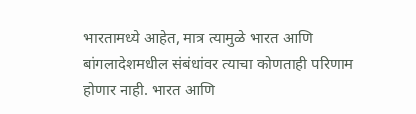भारतामध्ये आहेत, मात्र त्यामुळे भारत आणि बांगलादेशमधील संबंधांवर त्याचा कोणताही परिणाम होणार नाही. भारत आणि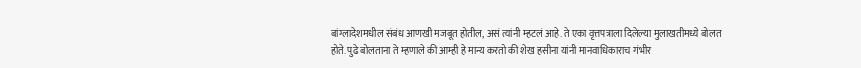बांग्लादेशमधील संबंध आणखी मजबूत होतील, असं त्यांनी म्हटलं आहे. ते एका वृत्तपत्राला दिलेल्या मुलाखतीमध्ये बोलत होते. पुढे बोलताना ते म्हणाले की आम्ही हे मान्य करतो की शेख हसीना यांनी मानवाधिकाराच गंभीर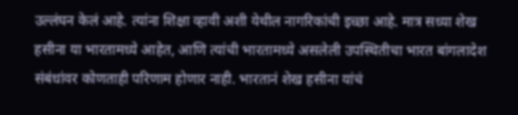उल्लंघन केलं आहे. त्यांना शिक्षा व्हावी अशी येथील नागरिकांची इच्छा आहे. मात्र सध्या शेख हसीना या भारतामध्ये आहेत, आणि त्यांची भारतामध्ये असलेली उपस्थितीचा भारत बांगलादेश संबंधांवर कोणताही परिणाम होणार नाही. भारतानं शेख हसीना यांचं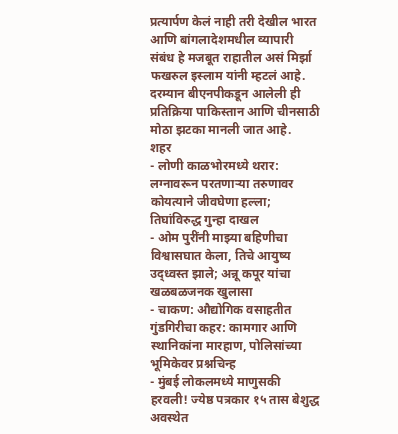प्रत्यार्पण केलं नाही तरी देखील भारत आणि बांगलादेशमधील व्यापारी संबंध हे मजबूत राहातील असं मिर्झा फखरुल इस्लाम यांनी म्हटलं आहे. दरम्यान बीएनपीकडून आलेली ही प्रतिक्रिया पाकिस्तान आणि चीनसाठी मोठा झटका मानली जात आहे.
शहर
- लोणी काळभोरमध्ये थरार: लग्नावरून परतणाऱ्या तरुणावर कोयत्याने जीवघेणा हल्ला; तिघांविरुद्ध गुन्हा दाखल
- ओम पुरींनी माझ्या बहिणीचा विश्वासघात केला, तिचे आयुष्य उद्ध्वस्त झाले; अन्नू कपूर यांचा खळबळजनक खुलासा
- चाकण: औद्योगिक वसाहतीत गुंडगिरीचा कहर: कामगार आणि स्थानिकांना मारहाण, पोलिसांच्या भूमिकेवर प्रश्नचिन्ह
- मुंबई लोकलमध्ये माणुसकी हरवली! ज्येष्ठ पत्रकार १५ तास बेशुद्ध अवस्थेत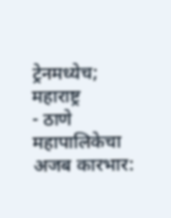ट्रेनमध्येच;
महाराष्ट्र
- ठाणे महापालिकेचा अजब कारभार: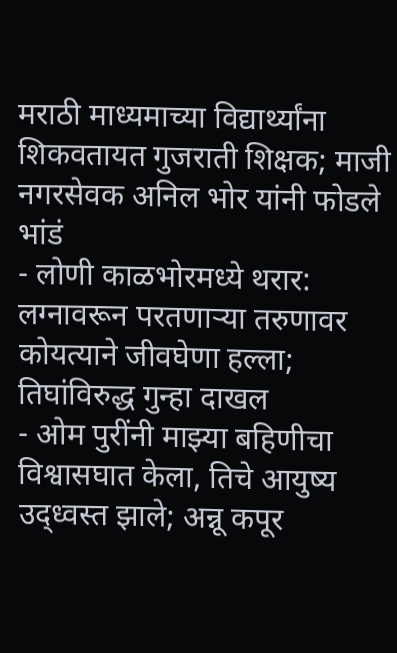मराठी माध्यमाच्या विद्यार्थ्यांना शिकवतायत गुजराती शिक्षक; माजी नगरसेवक अनिल भोर यांनी फोडले भांडं
- लोणी काळभोरमध्ये थरार: लग्नावरून परतणाऱ्या तरुणावर कोयत्याने जीवघेणा हल्ला; तिघांविरुद्ध गुन्हा दाखल
- ओम पुरींनी माझ्या बहिणीचा विश्वासघात केला, तिचे आयुष्य उद्ध्वस्त झाले; अन्नू कपूर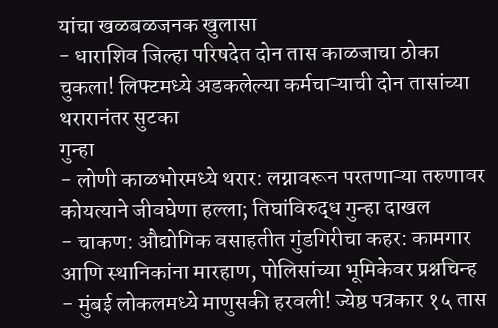यांचा खळबळजनक खुलासा
- धाराशिव जिल्हा परिषदेत दोन तास काळजाचा ठोका चुकला! लिफ्टमध्ये अडकलेल्या कर्मचाऱ्याची दोन तासांच्या थरारानंतर सुटका
गुन्हा
- लोणी काळभोरमध्ये थरार: लग्नावरून परतणाऱ्या तरुणावर कोयत्याने जीवघेणा हल्ला; तिघांविरुद्ध गुन्हा दाखल
- चाकण: औद्योगिक वसाहतीत गुंडगिरीचा कहर: कामगार आणि स्थानिकांना मारहाण, पोलिसांच्या भूमिकेवर प्रश्नचिन्ह
- मुंबई लोकलमध्ये माणुसकी हरवली! ज्येष्ठ पत्रकार १५ तास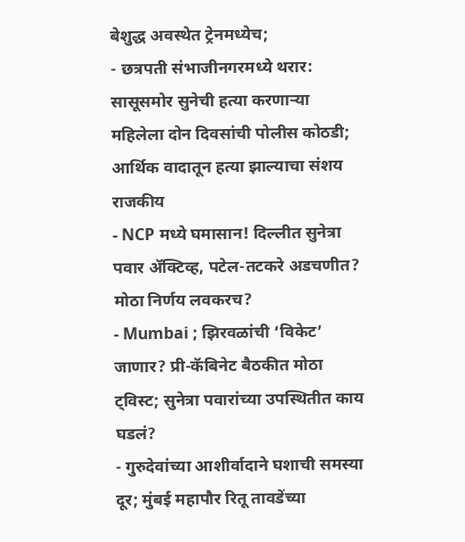बेशुद्ध अवस्थेत ट्रेनमध्येच;
- छत्रपती संभाजीनगरमध्ये थरार: सासूसमोर सुनेची हत्या करणाऱ्या महिलेला दोन दिवसांची पोलीस कोठडी; आर्थिक वादातून हत्या झाल्याचा संशय
राजकीय
- NCP मध्ये घमासान! दिल्लीत सुनेत्रा पवार ॲक्टिव्ह, पटेल-तटकरे अडचणीत? मोठा निर्णय लवकरच?
- Mumbai ; झिरवळांची ‘विकेट’ जाणार? प्री-कॅबिनेट बैठकीत मोठा ट्विस्ट; सुनेत्रा पवारांच्या उपस्थितीत काय घडलं?
- गुरुदेवांच्या आशीर्वादाने घशाची समस्या दूर; मुंबई महापौर रितू तावडेंच्या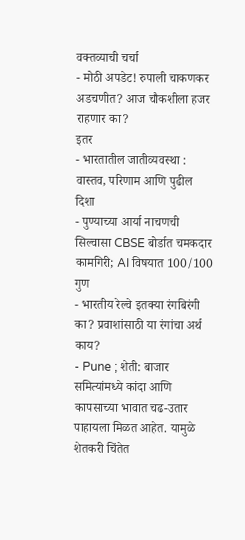वक्तव्याची चर्चा
- मोठी अपडेट! रुपाली चाकणकर अडचणीत? आज चौकशीला हजर राहणार का?
इतर
- भारतातील जातीव्यवस्था : वास्तव, परिणाम आणि पुढील दिशा
- पुण्याच्या आर्या नाचणची सिल्वासा CBSE बोर्डात चमकदार कामगिरी; AI विषयात 100/100 गुण
- भारतीय रेल्वे इतक्या रंगबिरंगी का? प्रवाशांसाठी या रंगांचा अर्थ काय?
- Pune ; शेती: बाजार समित्यांमध्ये कांदा आणि कापसाच्या भावात चढ-उतार पाहायला मिळत आहेत. यामुळे शेतकरी चिंतेत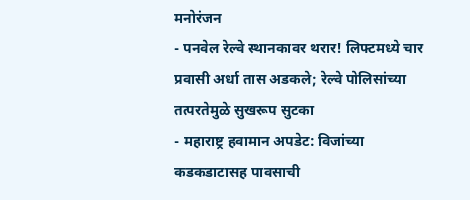मनोरंजन
- पनवेल रेल्वे स्थानकावर थरार! लिफ्टमध्ये चार प्रवासी अर्धा तास अडकले; रेल्वे पोलिसांच्या तत्परतेमुळे सुखरूप सुटका
- महाराष्ट्र हवामान अपडेट: विजांच्या कडकडाटासह पावसाची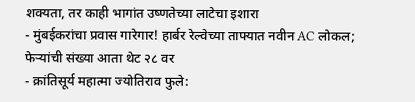शक्यता, तर काही भागांत उष्णतेच्या लाटेचा इशारा
- मुंबईकरांचा प्रवास गारेगार! हार्बर रेल्वेच्या ताफ्यात नवीन AC लोकल; फेऱ्यांची संख्या आता थेट २८ वर
- क्रांतिसूर्य महात्मा ज्योतिराव फुले: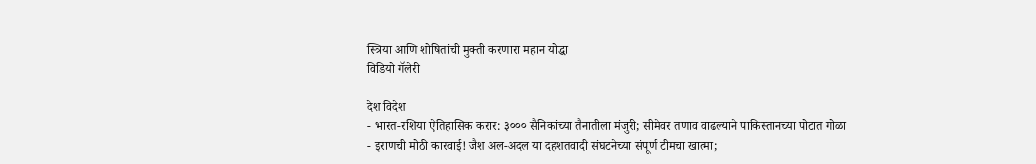स्त्रिया आणि शोषितांची मुक्ती करणारा महान योद्धा
विडियो गॅलेरी

देश विदेश
- भारत-रशिया ऐतिहासिक करार: ३००० सैनिकांच्या तैनातीला मंजुरी; सीमेवर तणाव वाढल्याने पाकिस्तानच्या पोटात गोळा
- इराणची मोठी कारवाई! जैश अल-अदल या दहशतवादी संघटनेच्या संपूर्ण टीमचा खात्मा;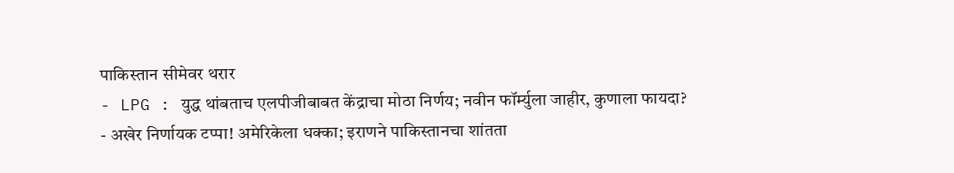पाकिस्तान सीमेवर थरार
- LPG : युद्ध थांबताच एलपीजीबाबत केंद्राचा मोठा निर्णय; नवीन फॉर्म्युला जाहीर, कुणाला फायदा?
- अखेर निर्णायक टप्पा! अमेरिकेला धक्का; इराणने पाकिस्तानचा शांतता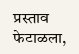प्रस्ताव फेटाळला,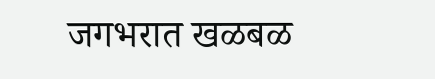जगभरात खळबळ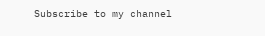Subscribe to my channel